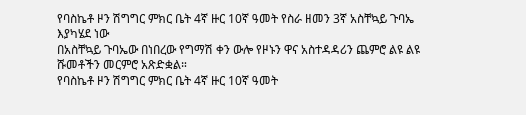የባስኬቶ ዞን ሽግግር ምክር ቤት 4ኛ ዙር 10ኛ ዓመት የስራ ዘመን 3ኛ አስቸኳይ ጉባኤ እያካሄደ ነው
በአስቸኳይ ጉባኤው በነበረው የግማሽ ቀን ውሎ የዞኑን ዋና አስተዳዳሪን ጨምሮ ልዩ ልዩ ሹመቶችን መርምሮ አጽድቋል።
የባስኬቶ ዞን ሽግግር ምክር ቤት 4ኛ ዙር 10ኛ ዓመት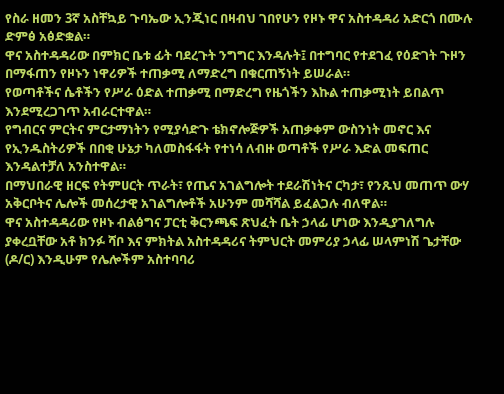የስራ ዘመን 3ኛ አስቸኳይ ጉባኤው ኢንጂነር በዛብህ ገበየሁን የዞኑ ዋና አስተዳዳሪ አድርጎ በሙሉ ድምፅ አፅድቋል።
ዋና አስተዳዳሪው በምክር ቤቱ ፊት ባደረጉት ንግግር እንዳሉት፤ በተግባር የተደገፈ የዕድገት ጉዞን በማፋጠን የዞኑን ነዋሪዎች ተጠቃሚ ለማድረግ በቁርጠኝነት ይሠራል።
የወጣቶችና ሴቶችን የሥራ ዕድል ተጠቃሚ በማድረግ የዜጎችን እኩል ተጠቃሚነት ይበልጥ እንደሚረጋገጥ አብራርተዋል።
የግብርና ምርትና ምርታማነትን የሚያሳድጉ ቴክኖሎጅዎች አጠቃቀም ውስንነት መኖር እና የኢንዱስትሪዎች በበቂ ሁኔታ ካለመስፋፋት የተነሳ ለብዙ ወጣቶች የሥራ እድል መፍጠር እንዳልተቻለ አንስተዋል።
በማህበራዊ ዘርፍ የትምሀርት ጥራት፣ የጤና አገልግሎት ተደራሽነትና ርካታ፣ የንጹህ መጠጥ ውሃ አቅርቦትና ሌሎች መሰረታዊ አገልግሎቶች አሁንም መሻሻል ይፈልጋሉ ብለዋል።
ዋና አስተዳዳሪው የዞኑ ብልፅግና ፓርቲ ቅርንጫፍ ጽህፈት ቤት ኃላፊ ሆነው እንዲያገለግሉ ያቀረቧቸው አቶ ክንፉ ሻቦ እና ምክትል አስተዳዳሪና ትምህርት መምሪያ ኃላፊ ሠላምነሽ ጌታቸው (ዶ/ር) እንዲሁም የሌሎችም አስተባባሪ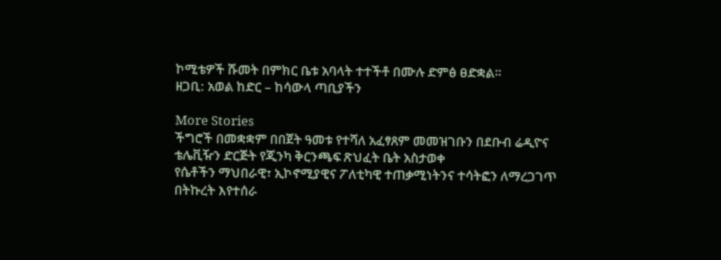ኮሚቴዎች ሹመት በምክር ቤቱ አባላት ተተችቶ በሙሉ ድምፅ ፀድቋል።
ዘጋቢ: አወል ከድር – ከሳውላ ጣቢያችን

More Stories
ችግሮች በመቋቋም በበጀት ዓመቱ የተሻለ አፈፃጸም መመዝገቡን በደቡብ ሬዲዮና ቴሌቪዥን ድርጅት የጂንካ ቅርንጫፍ ጽህፈት ቤት አስታወቀ
የሴቶችን ማህበራዊ፣ ኢኮኖሚያዊና ፖለቲካዊ ተጠቃሚነትንና ተሳትፎን ለማረጋገጥ በትኩረት እየተሰራ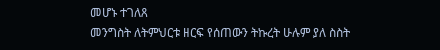መሆኑ ተገለጸ
መንግስት ለትምህርቱ ዘርፍ የሰጠውን ትኩረት ሁሉም ያለ ስስት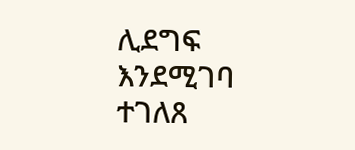ሊደግፍ እንደሚገባ ተገለጸ